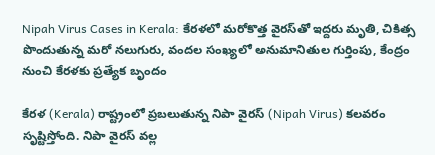Nipah Virus Cases in Kerala: కేరళలో మరోకొత్త వైరస్‌తో ఇద్దరు మృతి, చికిత్స పొందుతున్న మరో నలుగురు, వందల సంఖ్యలో అనుమానితుల గుర్తింపు, కేంద్రం నుంచి కేరళకు ప్రత్యేక బృందం

కేరళ (Kerala) రాష్ట్రంలో ప్రబలుతున్న నిపా వైరస్ (Nipah Virus) కలవరం సృష్టిస్తోంది. నిపా వైరస్ వల్ల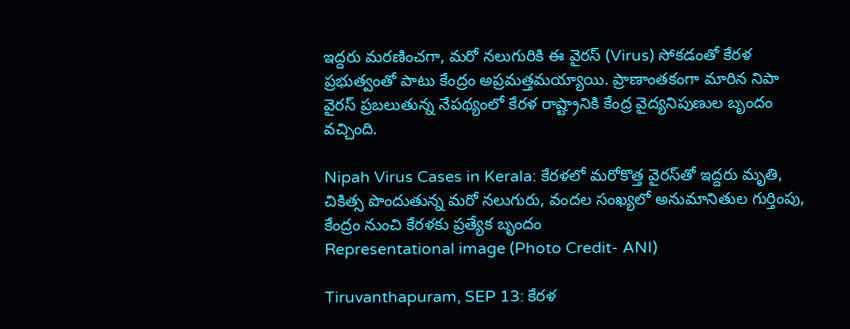ఇద్దరు మరణించగా, మరో నలుగురికి ఈ వైరస్ (Virus) సోకడంతో కేరళ ప్రభుత్వంతో పాటు కేంద్రం అప్రమత్తమయ్యాయి. ప్రాణాంతకంగా మారిన నిపా వైరస్ ప్రబలుతున్న నేపథ్యంలో కేరళ రాష్ట్రానికి కేంద్ర వైద్యనిపుణుల బృందం వచ్చింది.

Nipah Virus Cases in Kerala: కేరళలో మరోకొత్త వైరస్‌తో ఇద్దరు మృతి, చికిత్స పొందుతున్న మరో నలుగురు, వందల సంఖ్యలో అనుమానితుల గుర్తింపు, కేంద్రం నుంచి కేరళకు ప్రత్యేక బృందం
Representational image (Photo Credit- ANI)

Tiruvanthapuram, SEP 13: కేరళ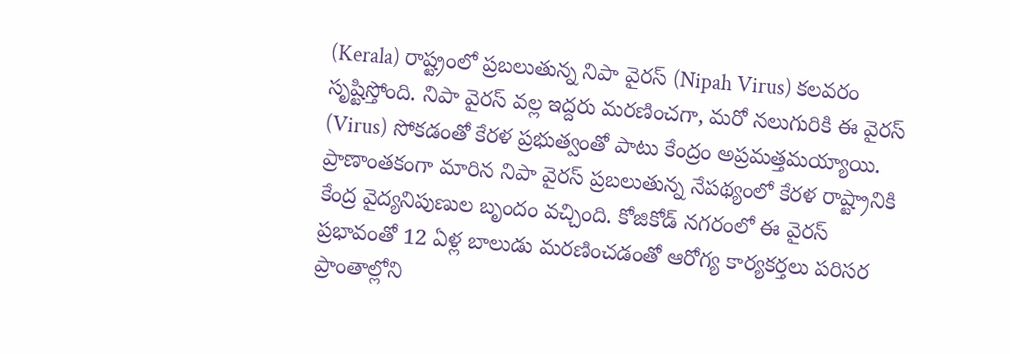(Kerala) రాష్ట్రంలో ప్రబలుతున్న నిపా వైరస్ (Nipah Virus) కలవరం సృష్టిస్తోంది. నిపా వైరస్ వల్ల ఇద్దరు మరణించగా, మరో నలుగురికి ఈ వైరస్ (Virus) సోకడంతో కేరళ ప్రభుత్వంతో పాటు కేంద్రం అప్రమత్తమయ్యాయి. ప్రాణాంతకంగా మారిన నిపా వైరస్ ప్రబలుతున్న నేపథ్యంలో కేరళ రాష్ట్రానికి కేంద్ర వైద్యనిపుణుల బృందం వచ్చింది. కోజికోడ్ నగరంలో ఈ వైరస్ ప్రభావంతో 12 ఏళ్ల బాలుడు మరణించడంతో ఆరోగ్య కార్యకర్తలు పరిసర ప్రాంతాల్లోని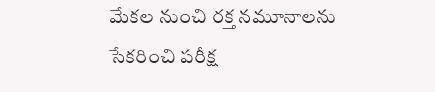మేకల నుంచి రక్త నమూనాలను సేకరించి పరీక్ష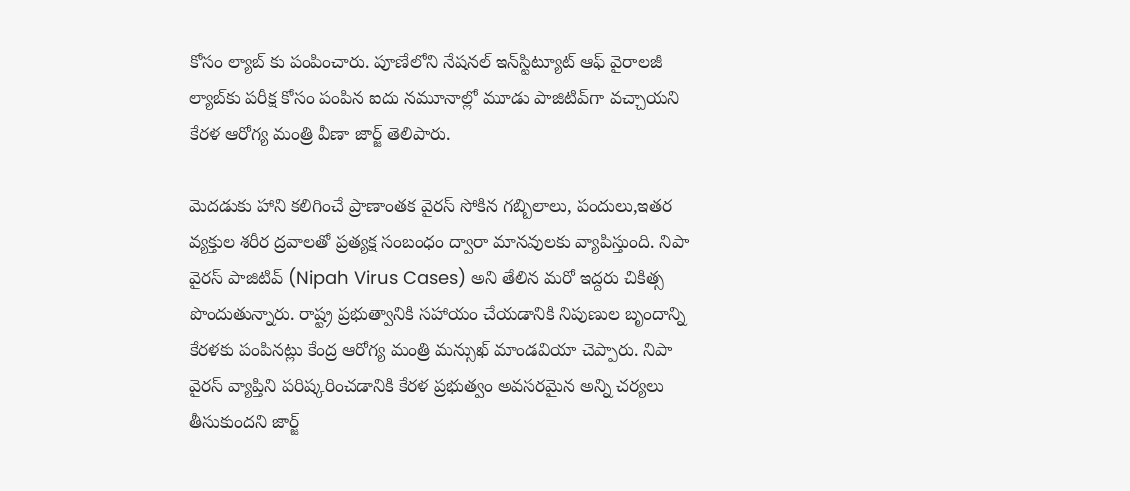కోసం ల్యాబ్ కు పంపించారు. పూణేలోని నేషనల్ ఇన్‌స్టిట్యూట్ ఆఫ్ వైరాలజీ ల్యాబ్‌కు పరీక్ష కోసం పంపిన ఐదు నమూనాల్లో మూడు పాజిటివ్‌గా వచ్చాయని కేరళ ఆరోగ్య మంత్రి వీణా జార్జ్ తెలిపారు.

మెదడుకు హాని కలిగించే ప్రాణాంతక వైరస్ సోకిన గబ్బిలాలు, పందులు,ఇతర వ్యక్తుల శరీర ద్రవాలతో ప్రత్యక్ష సంబంధం ద్వారా మానవులకు వ్యాపిస్తుంది. నిపా వైరస్ పాజిటివ్ (Nipah Virus Cases) అని తేలిన మరో ఇద్దరు చికిత్స పొందుతున్నారు. రాష్ట్ర ప్రభుత్వానికి సహాయం చేయడానికి నిపుణుల బృందాన్ని కేరళకు పంపినట్లు కేంద్ర ఆరోగ్య మంత్రి మన్సుఖ్ మాండవియా చెప్పారు. నిపా వైరస్ వ్యాప్తిని పరిష్కరించడానికి కేరళ ప్రభుత్వం అవసరమైన అన్ని చర్యలు తీసుకుందని జార్జ్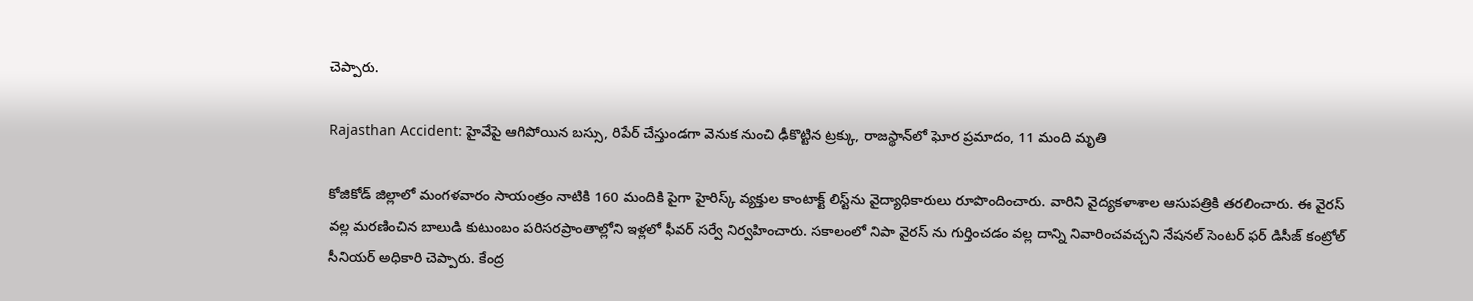చెప్పారు.

Rajasthan Accident: హైవేపై ఆగిపోయిన బస్సు, రిపేర్‌ చేస్తుండగా వెనుక నుంచి ఢీకొట్టిన ట్రక్కు, రాజస్థాన్‌లో ఘోర ప్రమాదం, 11 మంది మృతి

కోజికోడ్ జిల్లాలో మంగళవారం సాయంత్రం నాటికి 160 మందికి పైగా హైరిస్క్ వ్యక్తుల కాంటాక్ట్ లిస్ట్‌ను వైద్యాధికారులు రూపొందించారు. వారిని వైద్యకళాశాల ఆసుపత్రికి తరలించారు. ఈ వైరస్ వల్ల మరణించిన బాలుడి కుటుంబం పరిసరప్రాంతాల్లోని ఇళ్లలో ఫీవర్ సర్వే నిర్వహించారు. సకాలంలో నిపా వైరస్ ను గుర్తించడం వల్ల దాన్ని నివారించవచ్చని నేషనల్ సెంటర్ ఫర్ డిసీజ్ కంట్రోల్ సీనియర్ అధికారి చెప్పారు. కేంద్ర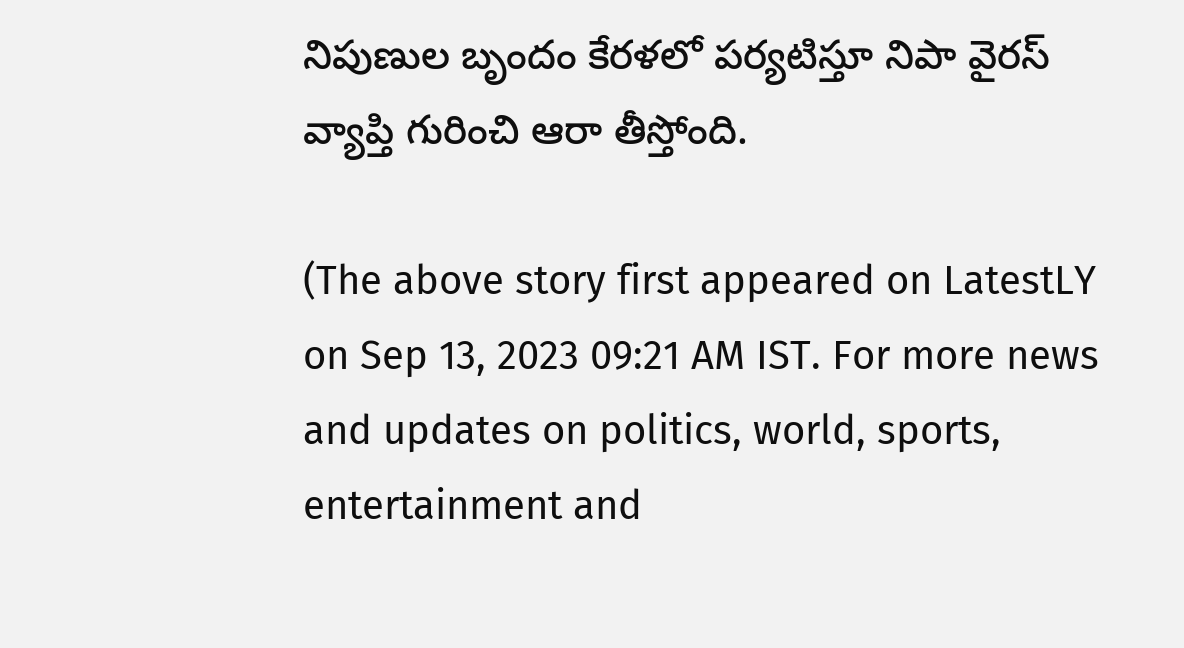నిపుణుల బృందం కేరళలో పర్యటిస్తూ నిపా వైరస్ వ్యాప్తి గురించి ఆరా తీస్తోంది.

(The above story first appeared on LatestLY on Sep 13, 2023 09:21 AM IST. For more news and updates on politics, world, sports, entertainment and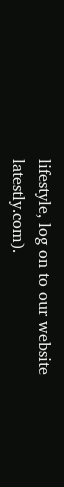lifestyle, log on to our website latestly.com).